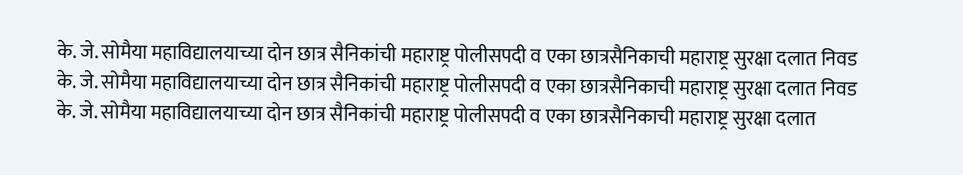के. जे. सोमैया महाविद्यालयाच्या दोन छात्र सैनिकांची महाराष्ट्र पोलीसपदी व एका छात्रसैनिकाची महाराष्ट्र सुरक्षा दलात निवड
के. जे. सोमैया महाविद्यालयाच्या दोन छात्र सैनिकांची महाराष्ट्र पोलीसपदी व एका छात्रसैनिकाची महाराष्ट्र सुरक्षा दलात निवड
के. जे. सोमैया महाविद्यालयाच्या दोन छात्र सैनिकांची महाराष्ट्र पोलीसपदी व एका छात्रसैनिकाची महाराष्ट्र सुरक्षा दलात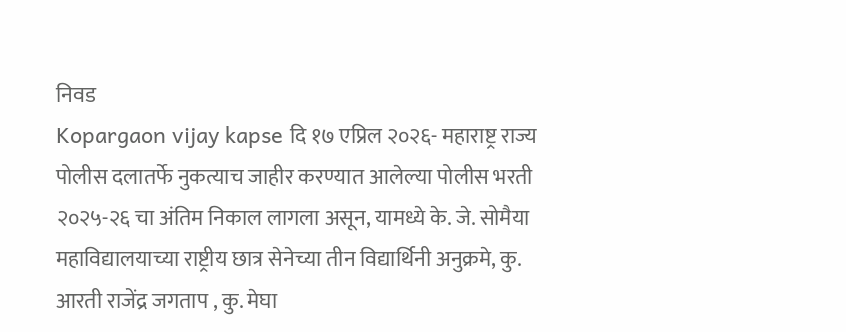निवड
Kopargaon vijay kapse दि १७ एप्रिल २०२६- महाराष्ट्र राज्य पोलीस दलातर्फे नुकत्याच जाहीर करण्यात आलेल्या पोलीस भरती २०२५-२६ चा अंतिम निकाल लागला असून, यामध्ये के. जे. सोमैया महाविद्यालयाच्या राष्ट्रीय छात्र सेनेच्या तीन विद्यार्थिनी अनुक्रमे, कु. आरती राजेंद्र जगताप , कु. मेघा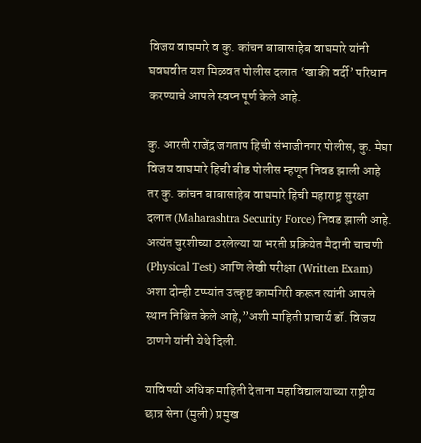विजय वाघमारे व कु. कांचन बाबासाहेब वाघमारे यांनी घवघवीत यश मिळवत पोलीस दलात ‘खाकी वर्दी’ परिधान करण्याचे आपले स्वप्न पूर्ण केले आहे.

कु. आरती राजेंद्र जगताप हिची संभाजीनगर पोलीस, कु. मेघा विजय वाघमारे हिची बीड पोलीस म्हणून निवड झाली आहे तर कु. कांचन बाबासाहेब वाघमारे हिची महाराष्ट्र सुरक्षा दलात (Maharashtra Security Force) निवड झाली आहे. अत्यंत चुरशीच्या ठरलेल्या या भरती प्रक्रियेत मैदानी चाचणी (Physical Test) आणि लेखी परीक्षा (Written Exam) अशा दोन्ही टप्प्यांत उत्कृष्ट कामगिरी करून त्यांनी आपले स्थान निश्चित केले आहे,”अशी माहिती प्राचार्य डॉ. विजय ठाणगे यांनी येथे दिली.

याविषयी अधिक माहिती देताना महाविद्यालयाच्या राष्ट्रीय छात्र सेना (मुली) प्रमुख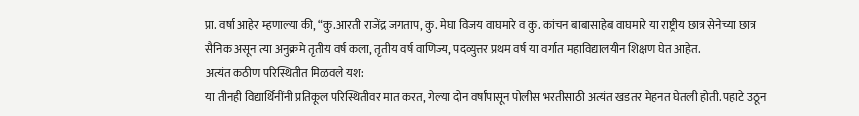प्रा. वर्षा आहेर म्हणाल्या की, “कु.आरती राजेंद्र जगताप, कु. मेघा विजय वाघमारे व कु. कांचन बाबासाहेब वाघमारे या राष्ट्रीय छात्र सेनेच्या छात्र सैनिक असून त्या अनुक्रमे तृतीय वर्ष कला, तृतीय वर्ष वाणिज्य, पदव्युत्तर प्रथम वर्ष या वर्गात महाविद्यालयीन शिक्षण घेत आहेत.
अत्यंत कठीण परिस्थितीत मिळवले यश:
या तीनही विद्यार्थिनींनी प्रतिकूल परिस्थितीवर मात करत, गेल्या दोन वर्षांपासून पोलीस भरतीसाठी अत्यंत खडतर मेहनत घेतली होती. पहाटे उठून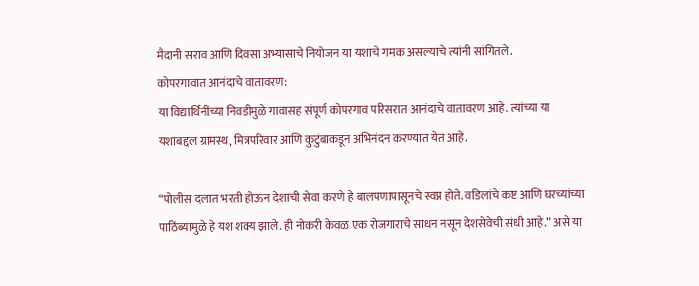मैदानी सराव आणि दिवसा अभ्यासाचे नियोजन या यशाचे गमक असल्याचे त्यांनी सांगितले.
कोपरगावात आनंदाचे वातावरण:
या विद्यार्थिनींच्या निवडीमुळे गावासह संपूर्ण कोपरगाव परिसरात आनंदाचे वातावरण आहे. त्यांच्या या यशाबद्दल ग्रामस्थ, मित्रपरिवार आणि कुटुंबाकडून अभिनंदन करण्यात येत आहे.

“पोलीस दलात भरती होऊन देशाची सेवा करणे हे बालपणापासूनचे स्वप्न होते. वडिलांचे कष्ट आणि घरच्यांच्या पाठिंब्यामुळे हे यश शक्य झाले. ही नोकरी केवळ एक रोजगाराचे साधन नसून देशसेवेची संधी आहे.” असे या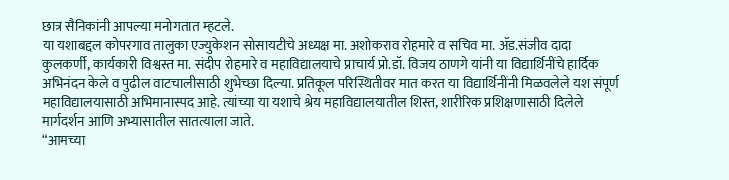छात्र सैनिकांनी आपल्या मनोगतात म्हटले.
या यशाबद्दल कोपरगाव तालुका एज्युकेशन सोसायटीचे अध्यक्ष मा. अशोकराव रोहमारे व सचिव मा. ॲड.संजीव दादा कुलकर्णी, कार्यकारी विश्वस्त मा. संदीप रोहमारे व महाविद्यालयाचे प्राचार्य प्रो.डॉ. विजय ठाणगे यांनी या विद्यार्थिनींचे हार्दिक अभिनंदन केले व पुढील वाटचालीसाठी शुभेच्छा दिल्या. प्रतिकूल परिस्थितीवर मात करत या विद्यार्थिनींनी मिळवलेले यश संपूर्ण महाविद्यालयासाठी अभिमानास्पद आहे. त्यांच्या या यशाचे श्रेय महाविद्यालयातील शिस्त, शारीरिक प्रशिक्षणासाठी दिलेले मार्गदर्शन आणि अभ्यासातील सातत्याला जाते.
“आमच्या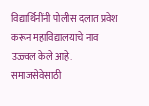विद्यार्थिनींनी पोलीस दलात प्रवेश करून महाविद्यालयाचे नाव उज्ज्वल केले आहे. समाजसेवेसाठी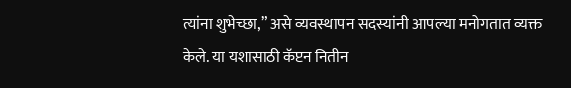त्यांना शुभेच्छा,” असे व्यवस्थापन सदस्यांनी आपल्या मनोगतात व्यक्त केले. या यशासाठी कॅप्टन नितीन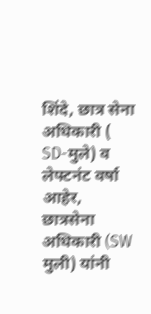शिंदे, छात्र सेना अधिकारी ( SD-मुले) व लेफ्टनंट वर्षा आहेर, छात्रसेना अधिकारी (SW मुली) यांनी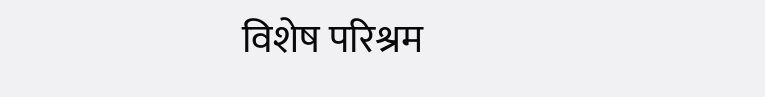विशेष परिश्रम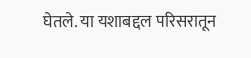घेतले. या यशाबद्दल परिसरातून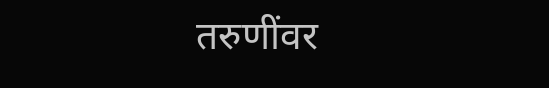तरुणींवर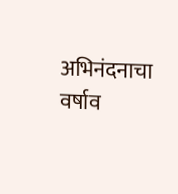अभिनंदनाचा वर्षाव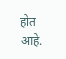होत आहे.